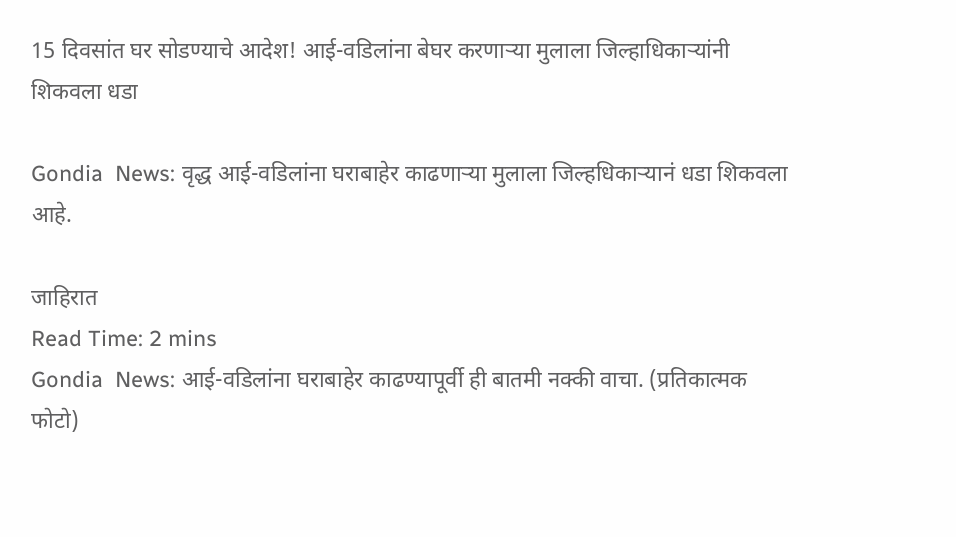15 दिवसांत घर सोडण्याचे आदेश! आई-वडिलांना बेघर करणाऱ्या मुलाला जिल्हाधिकाऱ्यांनी शिकवला धडा

Gondia  News: वृद्ध आई-वडिलांना घराबाहेर काढणाऱ्या मुलाला जिल्हधिकाऱ्यानं धडा शिकवला आहे.

जाहिरात
Read Time: 2 mins
Gondia  News: आई-वडिलांना घराबाहेर काढण्यापूर्वी ही बातमी नक्की वाचा. (प्रतिकात्मक फोटो)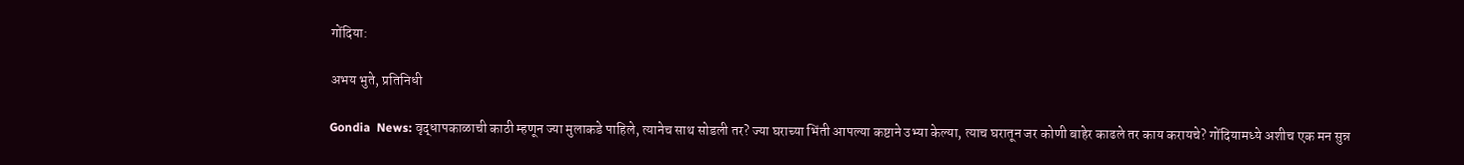गोंदिया:

अभय भुते, प्रतिनिधी

Gondia  News: वृद्धापकाळाची काठी म्हणून ज्या मुलाकडे पाहिले, त्यानेच साथ सोडली तर? ज्या घराच्या भिंती आपल्या कष्टाने उभ्या केल्या, त्याच घरातून जर कोणी बाहेर काढले तर काय करायचे? गोंदियामध्ये अशीच एक मन सुन्न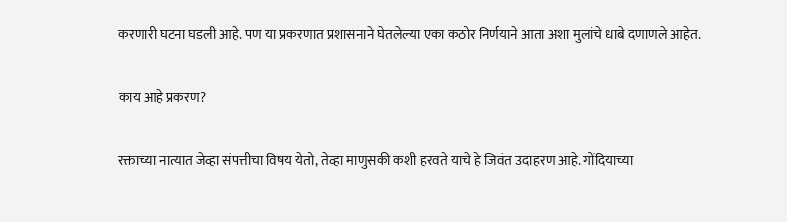करणारी घटना घडली आहे. पण या प्रकरणात प्रशासनाने घेतलेल्या एका कठोर निर्णयाने आता अशा मुलांचे धाबे दणाणले आहेत.

काय आहे प्रकरण?

रक्ताच्या नात्यात जेव्हा संपत्तीचा विषय येतो, तेव्हा माणुसकी कशी हरवते याचे हे जिवंत उदाहरण आहे. गोंदियाच्या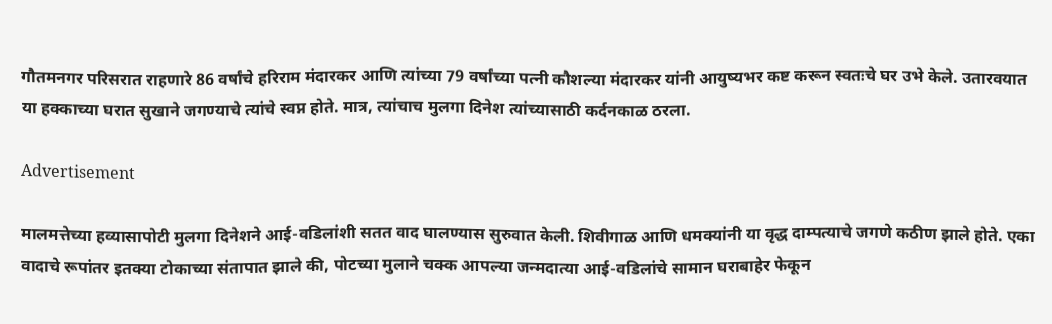गौतमनगर परिसरात राहणारे 86 वर्षांचे हरिराम मंदारकर आणि त्यांच्या 79 वर्षांच्या पत्नी कौशल्या मंदारकर यांनी आयुष्यभर कष्ट करून स्वतःचे घर उभे केले. उतारवयात या हक्काच्या घरात सुखाने जगण्याचे त्यांचे स्वप्न होते. मात्र, त्यांचाच मुलगा दिनेश त्यांच्यासाठी कर्दनकाळ ठरला.

Advertisement

मालमत्तेच्या हव्यासापोटी मुलगा दिनेशने आई-वडिलांशी सतत वाद घालण्यास सुरुवात केली. शिवीगाळ आणि धमक्यांनी या वृद्ध दाम्पत्याचे जगणे कठीण झाले होते. एका वादाचे रूपांतर इतक्या टोकाच्या संतापात झाले की, पोटच्या मुलाने चक्क आपल्या जन्मदात्या आई-वडिलांचे सामान घराबाहेर फेकून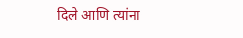दिले आणि त्यांना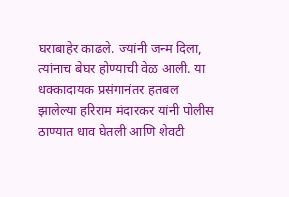घराबाहेर काढले. ज्यांनी जन्म दिला, त्यांनाच बेघर होण्याची वेळ आली. या धक्कादायक प्रसंगानंतर हतबल झालेल्या हरिराम मंदारकर यांनी पोलीस ठाण्यात धाव घेतली आणि शेवटी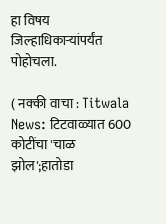हा विषय जिल्हाधिकाऱ्यांपर्यंत पोहोचला.

( नक्की वाचा : Titwala News: टिटवाळ्यात 600 कोटींचा 'चाळ झोल';हातोडा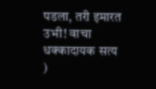पडला, तरी इमारत उभी! वाचा धक्कादायक सत्य )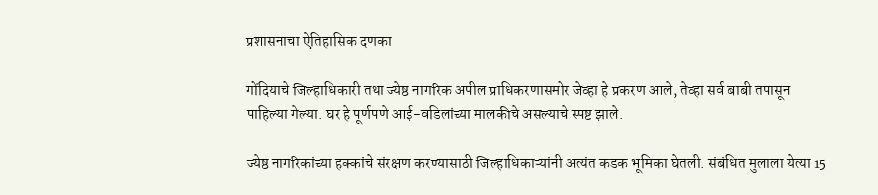प्रशासनाचा ऐतिहासिक दणका

गोंदियाचे जिल्हाधिकारी तथा ज्येष्ठ नागरिक अपील प्राधिकरणासमोर जेव्हा हे प्रकरण आले, तेव्हा सर्व बाबी तपासून पाहिल्या गेल्या. घर हे पूर्णपणे आई-वडिलांच्या मालकीचे असल्याचे स्पष्ट झाले.

ज्येष्ठ नागरिकांच्या हक्कांचे संरक्षण करण्यासाठी जिल्हाधिकाऱ्यांनी अत्यंत कडक भूमिका घेतली. संबंधित मुलाला येत्या 15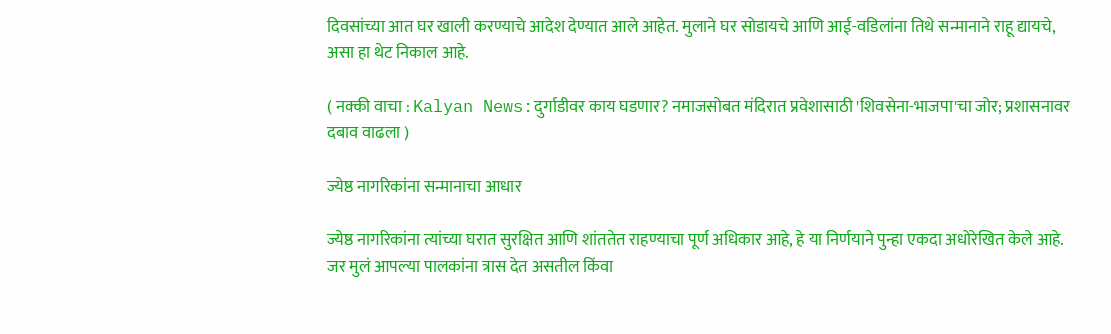दिवसांच्या आत घर खाली करण्याचे आदेश देण्यात आले आहेत. मुलाने घर सोडायचे आणि आई-वडिलांना तिथे सन्मानाने राहू द्यायचे, असा हा थेट निकाल आहे.

( नक्की वाचा : Kalyan News:दुर्गाडीवर काय घडणार? नमाजसोबत मंदिरात प्रवेशासाठी 'शिवसेना-भाजपा'चा जोर; प्रशासनावर दबाव वाढला )

ज्येष्ठ नागरिकांना सन्मानाचा आधार

ज्येष्ठ नागरिकांना त्यांच्या घरात सुरक्षित आणि शांततेत राहण्याचा पूर्ण अधिकार आहे, हे या निर्णयाने पुन्हा एकदा अधोरेखित केले आहे. जर मुलं आपल्या पालकांना त्रास देत असतील किंवा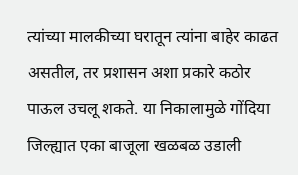त्यांच्या मालकीच्या घरातून त्यांना बाहेर काढत असतील, तर प्रशासन अशा प्रकारे कठोर पाऊल उचलू शकते. या निकालामुळे गोंदिया जिल्ह्यात एका बाजूला खळबळ उडाली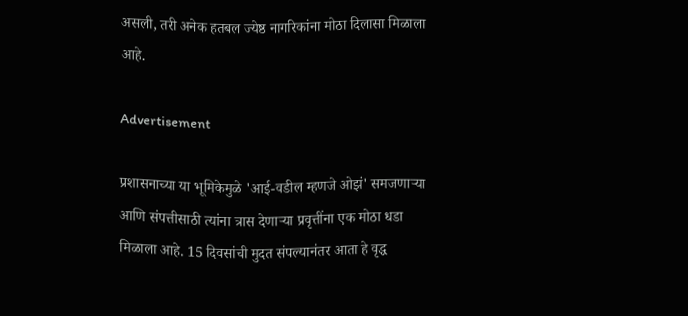असली, तरी अनेक हतबल ज्येष्ठ नागरिकांना मोठा दिलासा मिळाला आहे.

Advertisement

प्रशासनाच्या या भूमिकेमुळे 'आई-वडील म्हणजे ओझं' समजणाऱ्या आणि संपत्तीसाठी त्यांना त्रास देणाऱ्या प्रवृत्तींना एक मोठा धडा मिळाला आहे. 15 दिवसांची मुदत संपल्यानंतर आता हे वृद्ध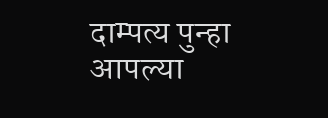दाम्पत्य पुन्हा आपल्या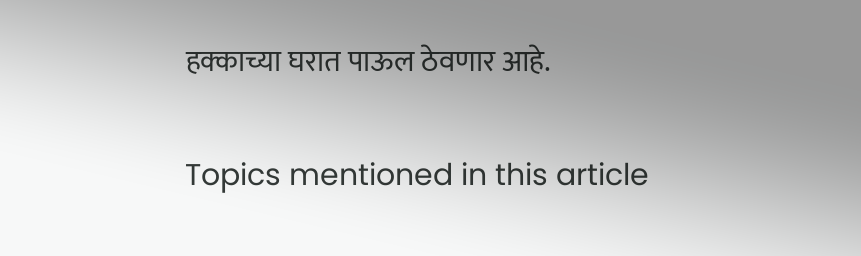हक्काच्या घरात पाऊल ठेवणार आहे.


Topics mentioned in this article